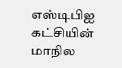எஸ்டிபிஐ கட்சியின் மாநில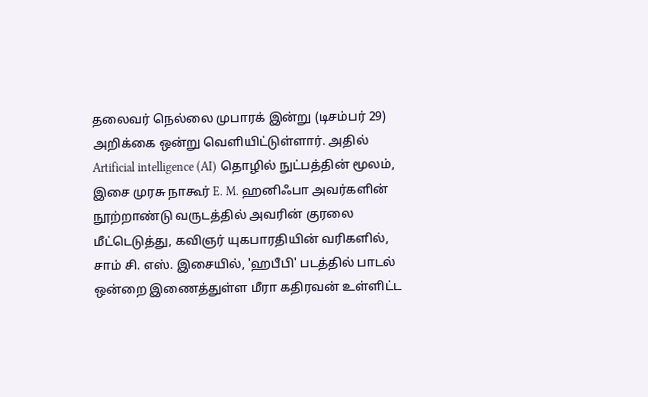தலைவர் நெல்லை முபாரக் இன்று (டிசம்பர் 29) அறிக்கை ஒன்று வெளியிட்டுள்ளார். அதில் Artificial intelligence (AI) தொழில் நுட்பத்தின் மூலம், இசை முரசு நாகூர் E. M. ஹனிஃபா அவர்களின் நூற்றாண்டு வருடத்தில் அவரின் குரலை மீட்டெடுத்து, கவிஞர் யுகபாரதியின் வரிகளில், சாம் சி. எஸ். இசையில், 'ஹபீபி' படத்தில் பாடல் ஒன்றை இணைத்துள்ள மீரா கதிரவன் உள்ளிட்ட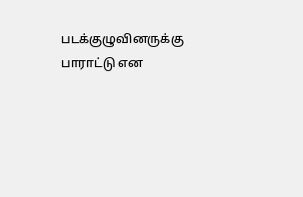படக்குழுவினருக்கு பாராட்டு என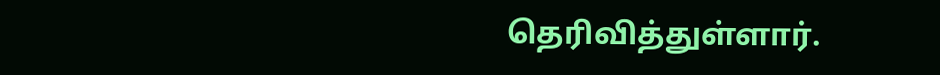தெரிவித்துள்ளார்.